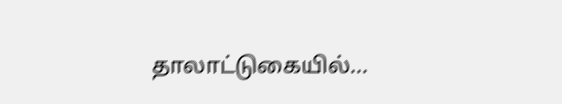தாலாட்டுகையில்...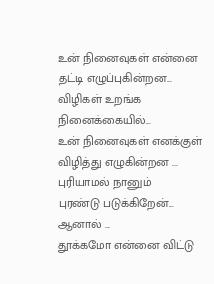உன் நினைவுகள் என்னை
தட்டி எழுப்புகின்றன...
விழிகள் உறங்க நினைக்கையில்...
உன் நினைவுகள் எனக்குள்
விழித்து எழுகின்றன ...
புரியாமல் நானும்
புரண்டு படுக்கிறேன்...
ஆனால் ...
தூக்கமோ என்னை விட்டு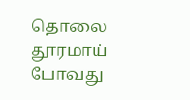தொலை தூரமாய் போவது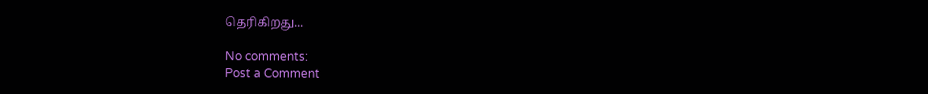தெரிகிறது...

No comments:
Post a Comment